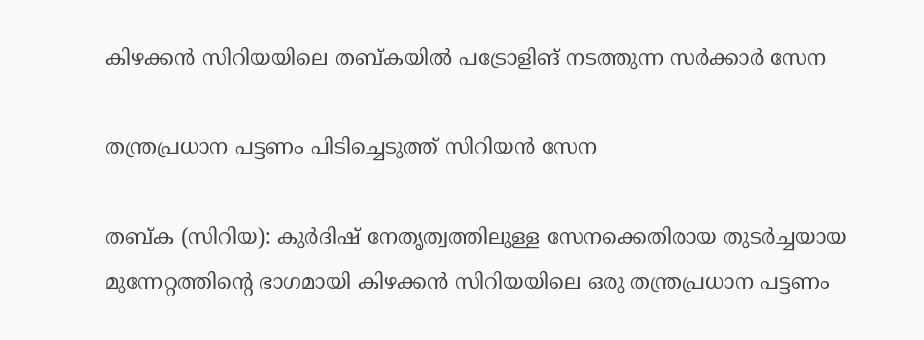കിഴക്കൻ സിറിയയിലെ തബ്കയിൽ പട്രോളിങ് നടത്തുന്ന സർക്കാർ സേന

തന്ത്രപ്രധാന പട്ടണം പിടിച്ചെടുത്ത് സിറിയൻ സേന

തബ്ക (സിറിയ): കുർദിഷ് നേതൃത്വത്തിലുള്ള സേനക്കെതിരായ തുടർച്ചയായ മുന്നേറ്റത്തിന്റെ ഭാഗമായി കിഴക്കൻ സിറിയയിലെ ഒരു തന്ത്രപ്രധാന പട്ടണം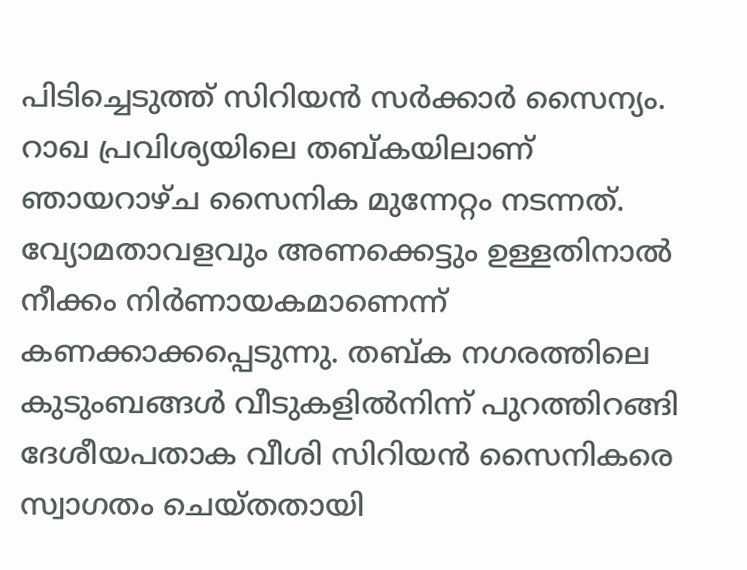പിടിച്ചെടുത്ത് സിറിയൻ സർക്കാർ സൈന്യം. റാഖ പ്രവിശ്യയിലെ തബ്കയിലാണ് ഞായറാഴ്ച സൈനിക മുന്നേറ്റം നടന്നത്. വ്യോമതാവളവും അണക്കെട്ടും ഉള്ളതിനാൽ നീക്കം നിർണായകമാണെന്ന് കണക്കാക്കപ്പെടുന്നു. തബ്ക നഗരത്തിലെ കുടുംബങ്ങൾ വീടുകളിൽനിന്ന് പുറത്തിറങ്ങി ദേശീയപതാക വീശി സിറിയൻ സൈനികരെ സ്വാഗതം ചെയ്തതായി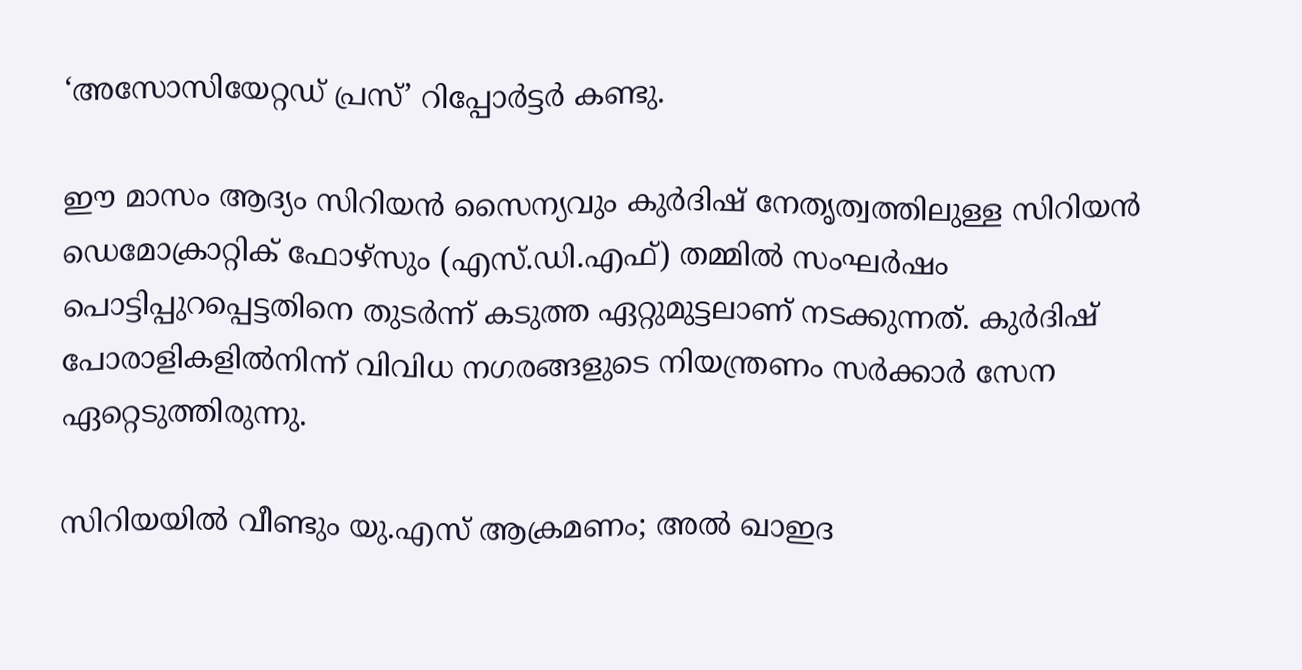‘അസോസിയേറ്റഡ് പ്രസ്’ റിപ്പോർട്ടർ കണ്ടു.

ഈ മാസം ആദ്യം സിറിയൻ സൈന്യവും കുർദിഷ് നേതൃത്വത്തിലുള്ള സിറിയൻ ഡെമോക്രാറ്റിക് ഫോഴ്‌സും (എസ്.ഡി.എഫ്) തമ്മിൽ സംഘർഷം പൊട്ടിപ്പുറപ്പെട്ടതിനെ തുടർന്ന് കടുത്ത ഏറ്റുമുട്ടലാണ് നടക്കുന്നത്. കുർദിഷ് പോരാളികളിൽനിന്ന് വിവിധ നഗരങ്ങളുടെ നിയന്ത്രണം സർക്കാർ സേന ഏറ്റെടുത്തിരുന്നു.

സിറിയയിൽ വീണ്ടും യു.എസ് ആക്രമണം; അൽ ഖാഇദ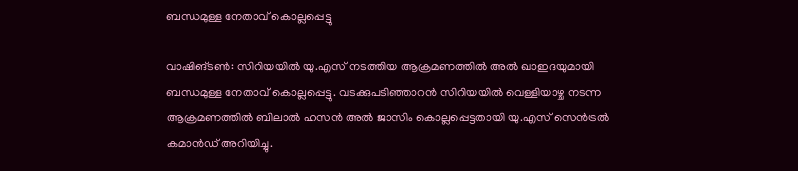ബന്ധമുള്ള നേതാവ് കൊല്ലപ്പെട്ടു

വാഷിങ്ടൺ: സിറിയയിൽ യു.എസ് നടത്തിയ ആക്രമണത്തിൽ അൽ ഖാഇദയുമായി ബന്ധമുള്ള നേതാവ് കൊല്ലപ്പെട്ടു. വടക്കുപടിഞ്ഞാറൻ സിറിയയിൽ വെള്ളിയാഴ്ച നടന്ന ആക്രമണത്തിൽ ബിലാൽ ഹസൻ അൽ ജാസിം കൊല്ലപ്പെട്ടതായി യു.എസ് സെൻട്രൽ കമാൻഡ് അറിയിച്ചു.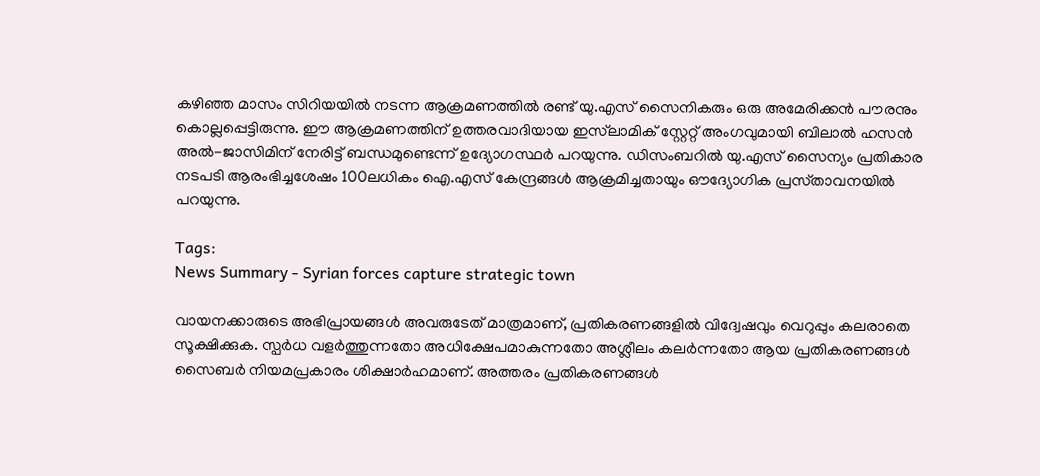കഴിഞ്ഞ മാസം സിറിയയിൽ നടന്ന ആക്രമണത്തിൽ രണ്ട് യു.എസ് സൈനികരും ഒരു അമേരിക്കൻ പൗരനും കൊല്ലപ്പെട്ടിരുന്നു. ഈ ആക്രമണത്തിന് ഉത്തരവാദിയായ ഇസ്‍ലാമിക് സ്റ്റേറ്റ് അംഗവുമായി ബിലാൽ ഹസൻ അൽ-ജാസിമിന് നേരിട്ട് ബന്ധമുണ്ടെന്ന് ഉദ്യോഗസ്ഥർ പറയുന്നു. ഡിസംബറിൽ യു.എസ് സൈന്യം പ്രതികാര നടപടി ആരംഭിച്ചശേഷം 100ലധികം ഐ.എസ്‌ കേന്ദ്രങ്ങൾ ആക്രമിച്ചതായും ഔദ്യോഗിക പ്രസ്‌താവനയിൽ പറയുന്നു.

Tags:
News Summary - Syrian forces capture strategic town

വായനക്കാരുടെ അഭിപ്രായങ്ങള്‍ അവരുടേത് മാത്രമാണ്, പ്രതികരണങ്ങളിൽ വിദ്വേഷവും വെറുപ്പും കലരാതെ സൂക്ഷിക്കുക. സ്പർധ വളർത്തുന്നതോ അധിക്ഷേപമാകുന്നതോ അശ്ലീലം കലർന്നതോ ആയ പ്രതികരണങ്ങൾ സൈബർ നിയമപ്രകാരം ശിക്ഷാർഹമാണ്. അത്തരം പ്രതികരണങ്ങൾ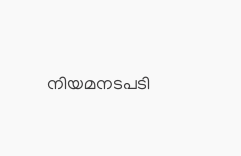നിയമനടപടി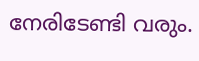നേരിടേണ്ടി വരും.